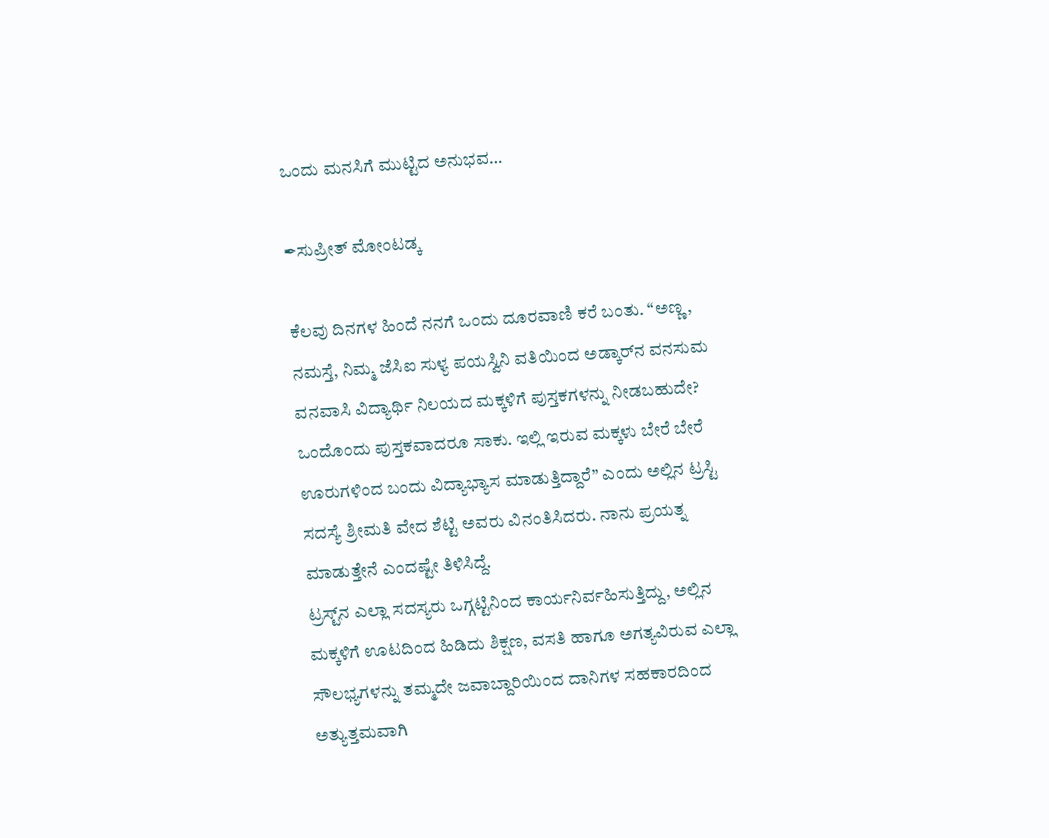ಒಂದು ಮನಸಿಗೆ ಮುಟ್ಟಿದ ಅನುಭವ…

✒ಸುಪ್ರೀತ್ ಮೋಂಟಡ್ಕ

ಕೆಲವು ದಿನಗಳ ಹಿಂದೆ ನನಗೆ ಒಂದು ದೂರವಾಣಿ ಕರೆ ಬಂತು. “ಅಣ್ಣ, ನಮಸ್ತೆ, ನಿಮ್ಮ ಜೆಸಿಐ ಸುಳ್ಯ ಪಯಸ್ವಿನಿ ವತಿಯಿಂದ ಅಡ್ಕಾರ್‌ನ ವನಸುಮ ವನವಾಸಿ ವಿದ್ಯಾರ್ಥಿ ನಿಲಯದ ಮಕ್ಕಳಿಗೆ ಪುಸ್ತಕಗಳನ್ನು ನೀಡಬಹುದೇ? ಒಂದೊಂದು ಪುಸ್ತಕವಾದರೂ ಸಾಕು. ಇಲ್ಲಿ ಇರುವ ಮಕ್ಕಳು ಬೇರೆ ಬೇರೆ ಊರುಗಳಿಂದ ಬಂದು ವಿದ್ಯಾಭ್ಯಾಸ ಮಾಡುತ್ತಿದ್ದಾರೆ” ಎಂದು ಅಲ್ಲಿನ ಟ್ರಸ್ಟಿ ಸದಸ್ಯೆ ಶ್ರೀಮತಿ ವೇದ ಶೆಟ್ಟಿ ಅವರು ವಿನಂತಿಸಿದರು. ನಾನು ಪ್ರಯತ್ನ ಮಾಡುತ್ತೇನೆ ಎಂದಷ್ಟೇ ತಿಳಿಸಿದ್ದೆ.
ಟ್ರಸ್ಟ್‌ನ ಎಲ್ಲಾ ಸದಸ್ಯರು ಒಗ್ಗಟ್ಟಿನಿಂದ ಕಾರ್ಯನಿರ್ವಹಿಸುತ್ತಿದ್ದು, ಅಲ್ಲಿನ ಮಕ್ಕಳಿಗೆ ಊಟದಿಂದ ಹಿಡಿದು ಶಿಕ್ಷಣ, ವಸತಿ ಹಾಗೂ ಅಗತ್ಯವಿರುವ ಎಲ್ಲಾ ಸೌಲಭ್ಯಗಳನ್ನು ತಮ್ಮದೇ ಜವಾಬ್ದಾರಿಯಿಂದ ದಾನಿಗಳ ಸಹಕಾರದಿಂದ ಅತ್ಯುತ್ತಮವಾಗಿ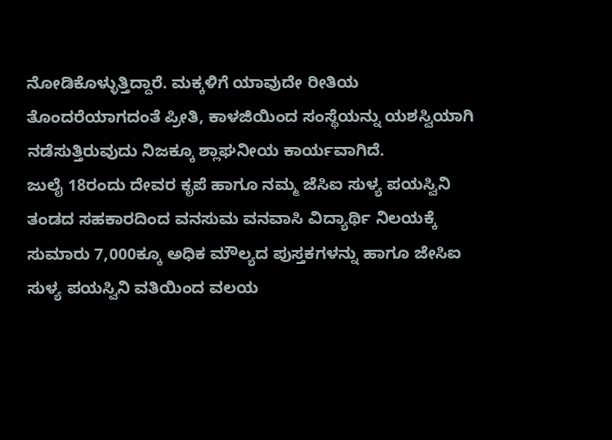ನೋಡಿಕೊಳ್ಳುತ್ತಿದ್ದಾರೆ. ಮಕ್ಕಳಿಗೆ ಯಾವುದೇ ರೀತಿಯ ತೊಂದರೆಯಾಗದಂತೆ ಪ್ರೀತಿ, ಕಾಳಜಿಯಿಂದ ಸಂಸ್ಥೆಯನ್ನು ಯಶಸ್ವಿಯಾಗಿ ನಡೆಸುತ್ತಿರುವುದು ನಿಜಕ್ಕೂ ಶ್ಲಾಘನೀಯ ಕಾರ್ಯವಾಗಿದೆ.
ಜುಲೈ 18ರಂದು ದೇವರ ಕೃಪೆ ಹಾಗೂ ನಮ್ಮ ಜೆಸಿಐ ಸುಳ್ಯ ಪಯಸ್ವಿನಿ ತಂಡದ ಸಹಕಾರದಿಂದ ವನಸುಮ ವನವಾಸಿ ವಿದ್ಯಾರ್ಥಿ ನಿಲಯಕ್ಕೆ ಸುಮಾರು 7,000ಕ್ಕೂ ಅಧಿಕ ಮೌಲ್ಯದ ಪುಸ್ತಕಗಳನ್ನು ಹಾಗೂ ಜೇಸಿಐ ಸುಳ್ಯ ಪಯಸ್ವಿನಿ ವತಿಯಿಂದ ವಲಯ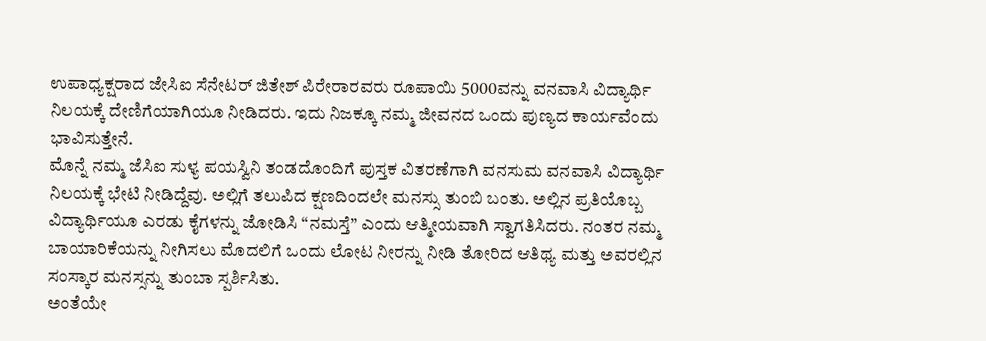ಉಪಾಧ್ಯಕ್ಷರಾದ ಜೇಸಿಐ ಸೆನೇಟರ್ ಜಿತೇಶ್ ಪಿರೇರಾರವರು ರೂಪಾಯಿ 5000ವನ್ನು ವನವಾಸಿ ವಿದ್ಯಾರ್ಥಿ ನಿಲಯಕ್ಕೆ ದೇಣಿಗೆಯಾಗಿಯೂ ನೀಡಿದರು. ಇದು ನಿಜಕ್ಕೂ ನಮ್ಮ ಜೀವನದ ಒಂದು ಪುಣ್ಯದ ಕಾರ್ಯವೆಂದು ಭಾವಿಸುತ್ತೇನೆ.
ಮೊನ್ನೆ ನಮ್ಮ ಜೆಸಿಐ ಸುಳ್ಯ ಪಯಸ್ವಿನಿ ತಂಡದೊಂದಿಗೆ ಪುಸ್ತಕ ವಿತರಣೆಗಾಗಿ ವನಸುಮ ವನವಾಸಿ ವಿದ್ಯಾರ್ಥಿ ನಿಲಯಕ್ಕೆ ಭೇಟಿ ನೀಡಿದ್ದೆವು. ಅಲ್ಲಿಗೆ ತಲುಪಿದ ಕ್ಷಣದಿಂದಲೇ ಮನಸ್ಸು ತುಂಬಿ ಬಂತು. ಅಲ್ಲಿನ ಪ್ರತಿಯೊಬ್ಬ ವಿದ್ಯಾರ್ಥಿಯೂ ಎರಡು ಕೈಗಳನ್ನು ಜೋಡಿಸಿ “ನಮಸ್ತೆ” ಎಂದು ಆತ್ಮೀಯವಾಗಿ ಸ್ವಾಗತಿಸಿದರು. ನಂತರ ನಮ್ಮ ಬಾಯಾರಿಕೆಯನ್ನು ನೀಗಿಸಲು ಮೊದಲಿಗೆ ಒಂದು ಲೋಟ ನೀರನ್ನು ನೀಡಿ ತೋರಿದ ಆತಿಥ್ಯ ಮತ್ತು ಅವರಲ್ಲಿನ ಸಂಸ್ಕಾರ ಮನಸ್ಸನ್ನು ತುಂಬಾ ಸ್ಪರ್ಶಿಸಿತು.
ಅಂತೆಯೇ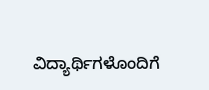ವಿದ್ಯಾರ್ಥಿಗಳೊಂದಿಗೆ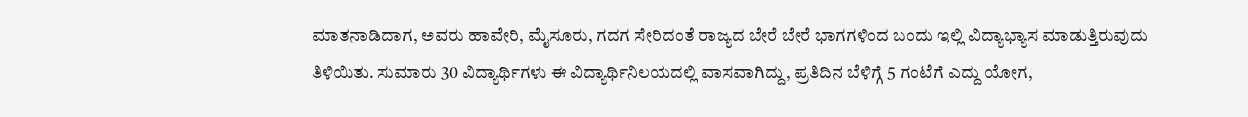ಮಾತನಾಡಿದಾಗ, ಅವರು ಹಾವೇರಿ, ಮೈಸೂರು, ಗದಗ ಸೇರಿದಂತೆ ರಾಜ್ಯದ ಬೇರೆ ಬೇರೆ ಭಾಗಗಳಿಂದ ಬಂದು ಇಲ್ಲಿ ವಿದ್ಯಾಭ್ಯಾಸ ಮಾಡುತ್ತಿರುವುದು ತಿಳಿಯಿತು. ಸುಮಾರು 30 ವಿದ್ಯಾರ್ಥಿಗಳು ಈ ವಿದ್ಯಾರ್ಥಿನಿಲಯದಲ್ಲಿ ವಾಸವಾಗಿದ್ದು, ಪ್ರತಿದಿನ ಬೆಳಿಗ್ಗೆ 5 ಗಂಟೆಗೆ ಎದ್ದು ಯೋಗ,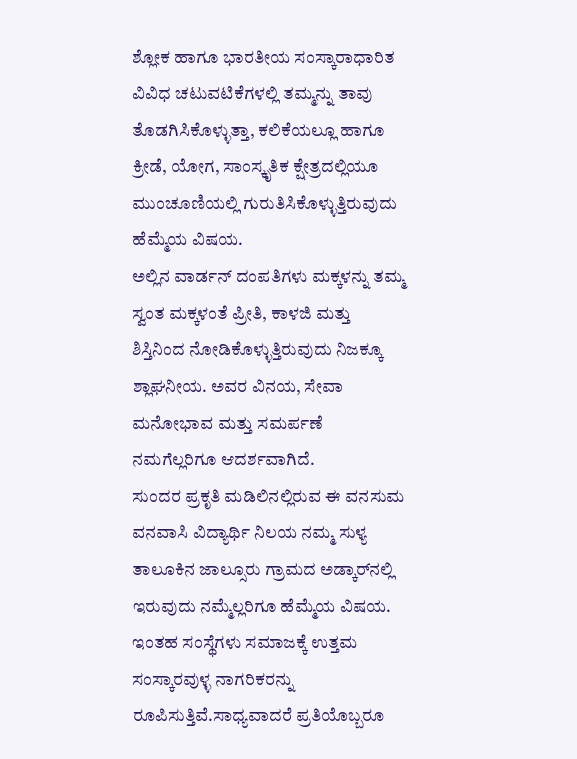ಶ್ಲೋಕ ಹಾಗೂ ಭಾರತೀಯ ಸಂಸ್ಕಾರಾಧಾರಿತ ವಿವಿಧ ಚಟುವಟಿಕೆಗಳಲ್ಲಿ ತಮ್ಮನ್ನು ತಾವು ತೊಡಗಿಸಿಕೊಳ್ಳುತ್ತಾ, ಕಲಿಕೆಯಲ್ಲೂ ಹಾಗೂ ಕ್ರೀಡೆ, ಯೋಗ, ಸಾಂಸ್ಕೃತಿಕ ಕ್ಷೇತ್ರದಲ್ಲಿಯೂ ಮುಂಚೂಣಿಯಲ್ಲಿ ಗುರುತಿಸಿಕೊಳ್ಳುತ್ತಿರುವುದು ಹೆಮ್ಮೆಯ ವಿಷಯ.
ಅಲ್ಲಿನ ವಾರ್ಡನ್ ದಂಪತಿಗಳು ಮಕ್ಕಳನ್ನು ತಮ್ಮ ಸ್ವಂತ ಮಕ್ಕಳಂತೆ ಪ್ರೀತಿ, ಕಾಳಜಿ ಮತ್ತು ಶಿಸ್ತಿನಿಂದ ನೋಡಿಕೊಳ್ಳುತ್ತಿರುವುದು ನಿಜಕ್ಕೂ ಶ್ಲಾಘನೀಯ. ಅವರ ವಿನಯ, ಸೇವಾ ಮನೋಭಾವ ಮತ್ತು ಸಮರ್ಪಣೆ ನಮಗೆಲ್ಲರಿಗೂ ಆದರ್ಶವಾಗಿದೆ.
ಸುಂದರ ಪ್ರಕೃತಿ ಮಡಿಲಿನಲ್ಲಿರುವ ಈ ವನಸುಮ ವನವಾಸಿ ವಿದ್ಯಾರ್ಥಿ ನಿಲಯ ನಮ್ಮ ಸುಳ್ಯ ತಾಲೂಕಿನ ಜಾಲ್ಸೂರು ಗ್ರಾಮದ ಅಡ್ಕಾರ್‌ನಲ್ಲಿ ಇರುವುದು ನಮ್ಮೆಲ್ಲರಿಗೂ ಹೆಮ್ಮೆಯ ವಿಷಯ. ಇಂತಹ ಸಂಸ್ಥೆಗಳು ಸಮಾಜಕ್ಕೆ ಉತ್ತಮ ಸಂಸ್ಕಾರವುಳ್ಳ ನಾಗರಿಕರನ್ನು ರೂಪಿಸುತ್ತಿವೆ.ಸಾಧ್ಯವಾದರೆ ಪ್ರತಿಯೊಬ್ಬರೂ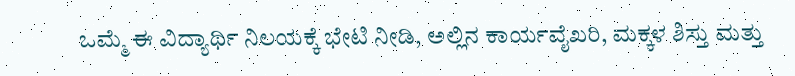ಒಮ್ಮೆ ಈ ವಿದ್ಯಾರ್ಥಿ ನಿಲಯಕ್ಕೆ ಭೇಟಿ ನೀಡಿ, ಅಲ್ಲಿನ ಕಾರ್ಯವೈಖರಿ, ಮಕ್ಕಳ ಶಿಸ್ತು ಮತ್ತು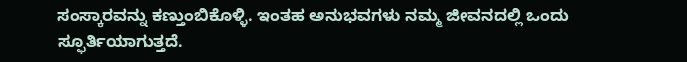ಸಂಸ್ಕಾರವನ್ನು ಕಣ್ತುಂಬಿಕೊಳ್ಳಿ. ಇಂತಹ ಅನುಭವಗಳು ನಮ್ಮ ಜೀವನದಲ್ಲಿ ಒಂದು ಸ್ಫೂರ್ತಿಯಾಗುತ್ತದೆ.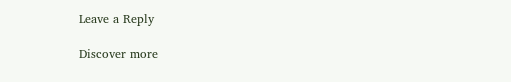Leave a Reply

Discover more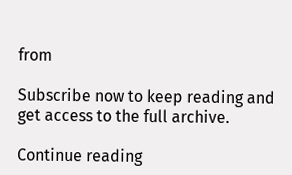from

Subscribe now to keep reading and get access to the full archive.

Continue reading